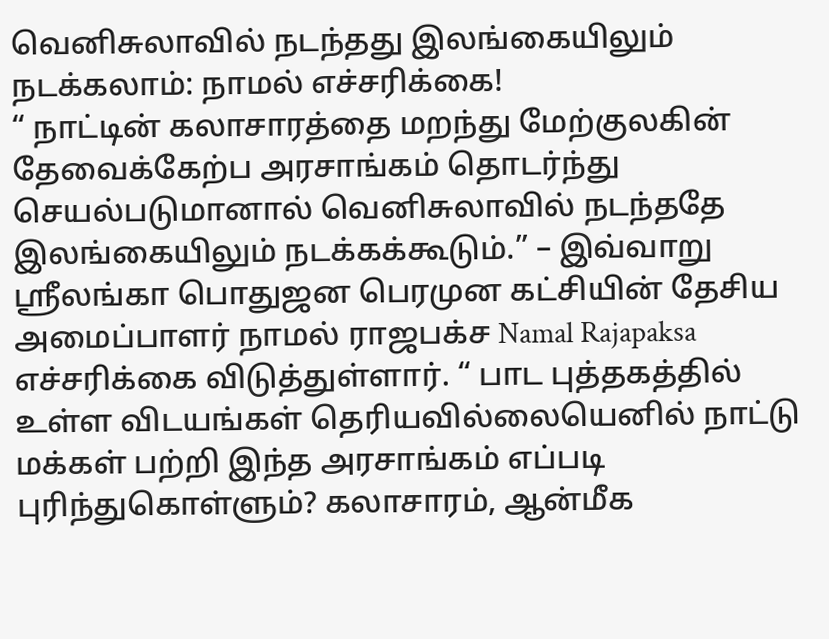வெனிசுலாவில் நடந்தது இலங்கையிலும் நடக்கலாம்: நாமல் எச்சரிக்கை!
“ நாட்டின் கலாசாரத்தை மறந்து மேற்குலகின் தேவைக்கேற்ப அரசாங்கம் தொடர்ந்து செயல்படுமானால் வெனிசுலாவில் நடந்ததே இலங்கையிலும் நடக்கக்கூடும்.” – இவ்வாறு ஸ்ரீலங்கா பொதுஜன பெரமுன கட்சியின் தேசிய அமைப்பாளர் நாமல் ராஜபக்ச Namal Rajapaksa எச்சரிக்கை விடுத்துள்ளார். “ பாட புத்தகத்தில் உள்ள விடயங்கள் தெரியவில்லையெனில் நாட்டு மக்கள் பற்றி இந்த அரசாங்கம் எப்படி புரிந்துகொள்ளும்? கலாசாரம், ஆன்மீக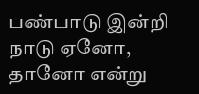பண்பாடு இன்றி நாடு ஏனோ, தானோ என்று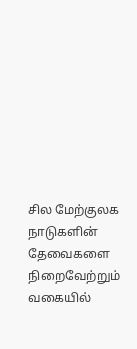சில மேற்குலக நாடுகளின் தேவைகளை நிறைவேற்றும் வகையில்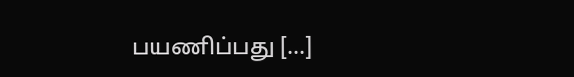பயணிப்பது […]